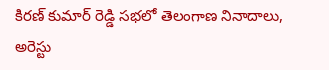కిరణ్ కుమార్ రెడ్డి సభలో తెలంగాణ నినాదాలు, అరెస్టు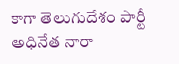కాగా తెలుగుదేశం పార్టీ అధినేత నారా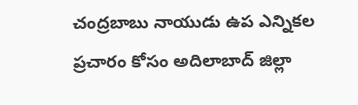చంద్రబాబు నాయుడు ఉప ఎన్నికల ప్రచారం కోసం అదిలాబాద్ జిల్లా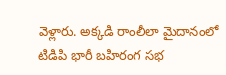వెళ్లారు. అక్కడి రాంలీలా మైదానంలో టిడిపి భారీ బహిరంగ సభ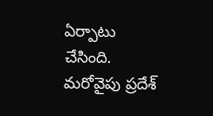ఏర్పాటు చేసింది. మరోవైపు ప్రదేశ్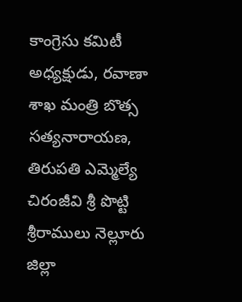కాంగ్రెసు కమిటీ అధ్యక్షుడు, రవాణా శాఖ మంత్రి బొత్స సత్యనారాయణ, తిరుపతి ఎమ్మెల్యే చిరంజీవి శ్రీ పొట్టి శ్రీరాములు నెల్లూరు జిల్లా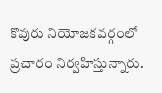కొవురు నియోజకవర్గంలో ప్రచారం నిర్వహిస్తున్నారు.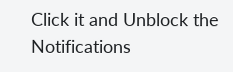Click it and Unblock the Notifications